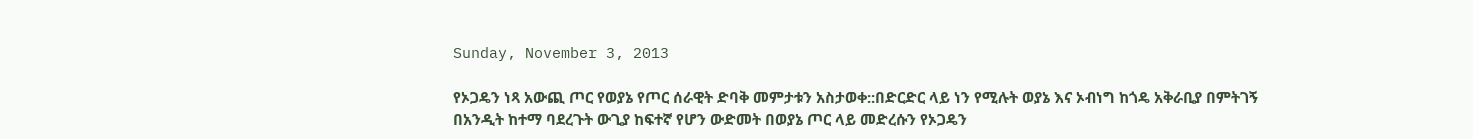Sunday, November 3, 2013

የኦጋዴን ነጻ አውጪ ጦር የወያኔ የጦር ሰራዊት ድባቅ መምታቱን አስታወቀ::በድርድር ላይ ነን የሚሉት ወያኔ እና ኦብነግ ከጎዴ አቅራቢያ በምትገኝ በአንዲት ከተማ ባደረጉት ውጊያ ከፍተኛ የሆን ውድመት በወያኔ ጦር ላይ መድረሱን የኦጋዴን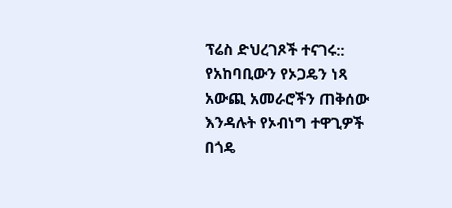ፕሬስ ድህረገጾች ተናገሩ:: የአከባቢውን የኦጋዴን ነጻ አውጪ አመራሮችን ጠቅሰው እንዳሉት የኦብነግ ተዋጊዎች በጎዴ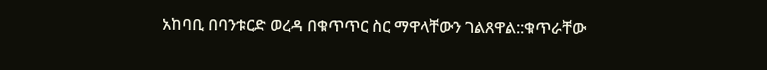አከባቢ በባንቱርድ ወረዳ በቁጥጥር ስር ማዋላቸውን ገልጸዋል::ቁጥራቸው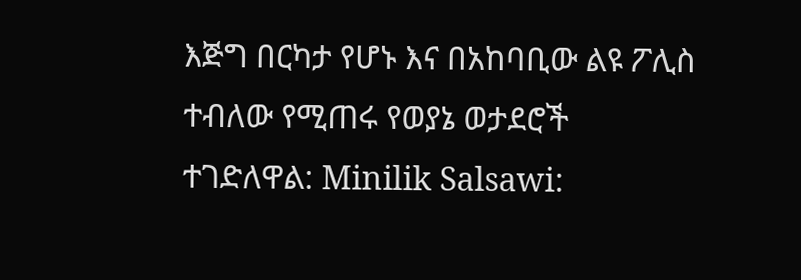እጅግ በርካታ የሆኑ እና በአከባቢው ልዩ ፖሊስ ተብለው የሚጠሩ የወያኔ ወታደሮች ተገድለዋል: Minilik Salsawi: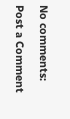No comments:

Post a Comment